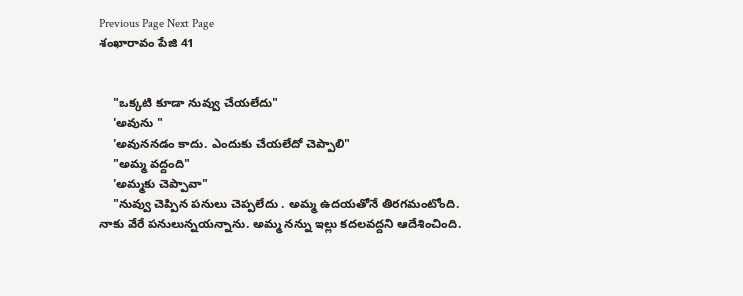Previous Page Next Page
శంఖారావం పేజి 41


    "ఒక్కటి కూడా నువ్వు చేయలేదు"
    'అవును "
    'అవుననడం కాదు. ఎందుకు చేయలేదో చెప్పాలి"
    "అమ్మ వద్దంది"
    'అమ్మకు చెప్పావా"
    "నువ్వు చెప్పిన పనులు చెప్పలేదు . అమ్మ ఉదయతోనే తిరగమంటోంది. నాకు వేరే పనులున్నయన్నాను. అమ్మ నన్ను ఇల్లు కదలవద్దని ఆదేశించింది.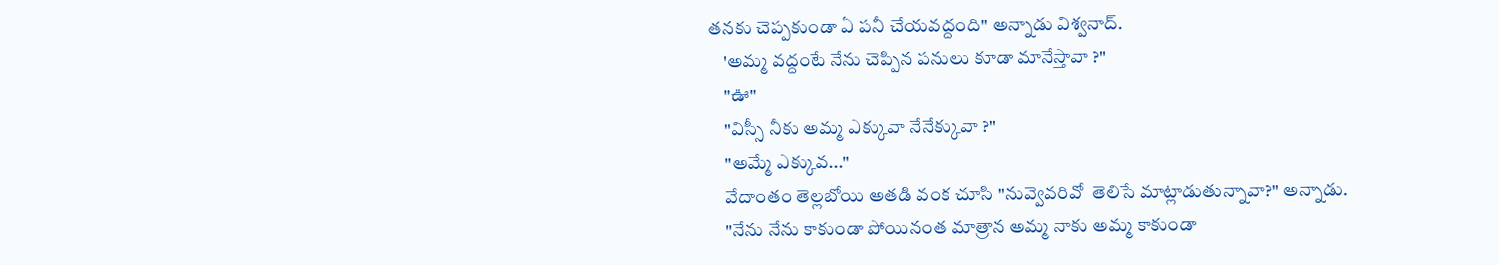తనకు చెప్పకుండా ఏ పనీ చేయవద్దంది" అన్నాడు విశ్వనాద్.
    'అమ్మ వద్దంటే నేను చెప్పిన పనులు కూడా మానేస్తావా ?"
    "ఊ"
    "విస్సీ నీకు అమ్మ ఎక్కువా నేనేక్కువా ?"
    "అమ్మే ఎక్కువ..."
    వేదాంతం తెల్లబోయి అతడి వంక చూసి "నువ్వెవరివో  తెలిసే మాట్లాడుతున్నావా?" అన్నాడు.
    "నేను నేను కాకుండా పోయినంత మాత్రాన అమ్మ నాకు అమ్మ కాకుండా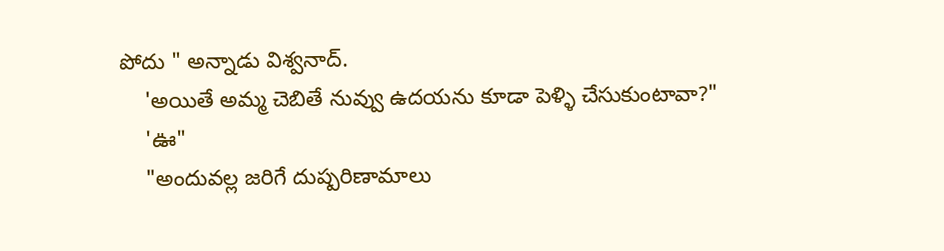పోదు " అన్నాడు విశ్వనాద్.
    'అయితే అమ్మ చెబితే నువ్వు ఉదయను కూడా పెళ్ళి చేసుకుంటావా?"
    'ఊ"
    "అందువల్ల జరిగే దుష్పరిణామాలు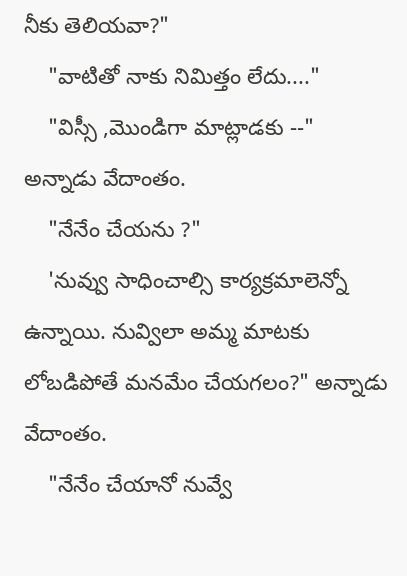నీకు తెలియవా?"
    "వాటితో నాకు నిమిత్తం లేదు...."
    "విస్సీ ,మొండిగా మాట్లాడకు --" అన్నాడు వేదాంతం.
    "నేనేం చేయను ?"
    'నువ్వు సాధించాల్సి కార్యక్రమాలెన్నో ఉన్నాయి. నువ్విలా అమ్మ మాటకు లోబడిపోతే మనమేం చేయగలం?" అన్నాడు వేదాంతం.
    "నేనేం చేయానో నువ్వే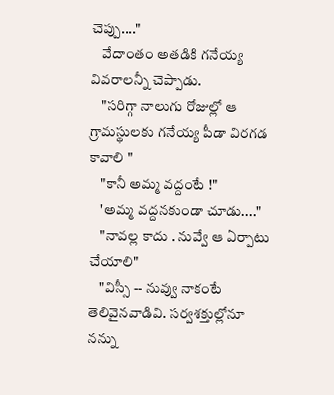చెప్పు...."
    వేదాంతం అతడికి గనేయ్య వివరాలన్నీ చెప్పాడు.
    "సరిగ్గా నాలుగు రోజుల్లో ఆ గ్రామస్థులకు గనేయ్య పీడా విరగడ కావాలి "
    "కానీ అమ్మ వద్దంటే !"
    'అమ్మ వద్దనకుండా చూడు...."
    "నావల్ల కాదు . నువ్వే ఆ ఏర్పాటు చేయాలి"
    "విస్సీ -- నువ్వు నాకంటే తెలివైనవాడివి. సర్వశక్తుల్లోనూ నన్ను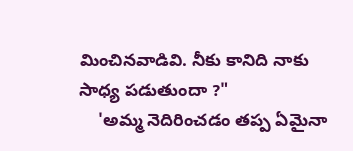మించినవాడివి. నీకు కానిది నాకు సాధ్య పడుతుందా ?"
    'అమ్మ నెదిరించడం తప్ప ఏమైనా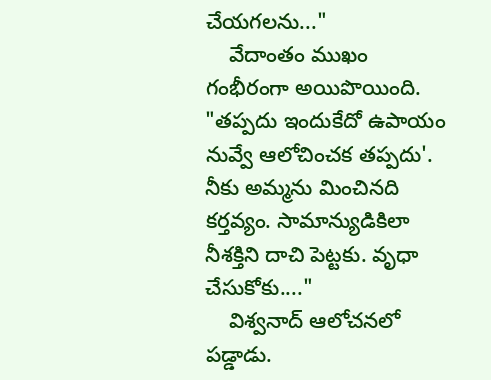చేయగలను..."
    వేదాంతం ముఖం గంభీరంగా అయిపొయింది. "తప్పదు ఇందుకేదో ఉపాయం నువ్వే ఆలోచించక తప్పదు'. నీకు అమ్మను మించినది కర్తవ్యం. సామాన్యుడికిలా నీశక్తిని దాచి పెట్టకు. వృధా చేసుకోకు...."
    విశ్వనాద్ ఆలోచనలో పడ్డాడు.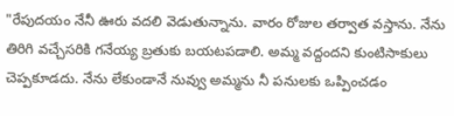"రేపుదయం నేనీ ఊరు వదలి వెడుతున్నాను. వారం రోజుల తర్వాత వస్తాను. నేను తిరిగి వచ్చేసరికి గనేయ్య బ్రతుకు బయటపడాలి. అమ్మ వద్దందని కుంటిసాకులు చెప్పకూడదు. నేను లేకుండానే నువ్వు అమ్మను నీ పనులకు ఒప్పించడం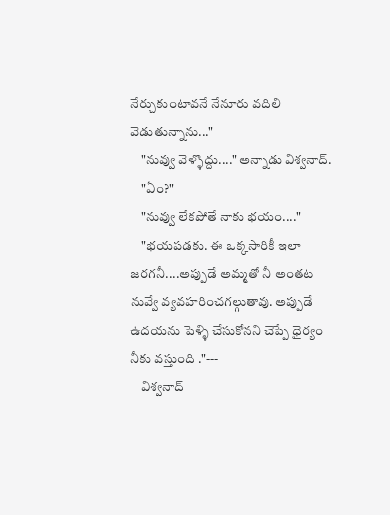నేర్చుకుంటావనే నేనూరు వదిలి వెడుతున్నాను..."
    "నువ్వు వెళ్ళొద్దు...." అన్నాడు విశ్వనాద్.
    "ఏం?"
    "నువ్వు లేకపోతే నాకు భయం...."
    "భయపడకు. ఈ ఒక్కసారికీ ఇలా జరగనీ....అప్పుడే అమ్మతో నీ అంతట నువ్వే వ్యవహరించగల్గుతావు. అప్పుడే ఉదయను పెళ్ళి చేసుకోనని చెప్పే ధైర్యం నీకు వస్తుంది ."---
    విశ్వనాద్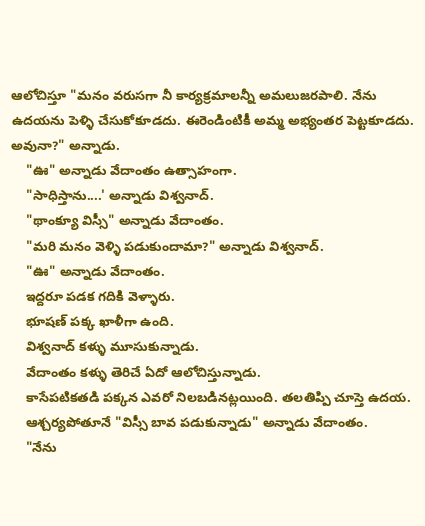ఆలోచిస్తూ "మనం వరుసగా నీ కార్యక్రమాలన్నీ అమలుజరపాలి. నేను ఉదయను పెళ్ళి చేసుకోకూడదు. ఈరెండింటికీ అమ్మ అభ్యంతర పెట్టకూడదు. అవునా?" అన్నాడు.
    "ఊ" అన్నాడు వేదాంతం ఉత్సాహంగా.
    "సాధిస్తాను....' అన్నాడు విశ్వనాద్.
    "థాంక్యూ విస్సీ" అన్నాడు వేదాంతం.
    "మరి మనం వెళ్ళి పడుకుందామా?" అన్నాడు విశ్వనాద్.
    "ఊ" అన్నాడు వేదాంతం.
    ఇద్దరూ పడక గదికి వెళ్ళారు.
    భూషణ్ పక్క ఖాళీగా ఉంది.
    విశ్వనాద్ కళ్ళు మూసుకున్నాడు.
    వేదాంతం కళ్ళు తెరిచే ఏదో ఆలోచిస్తున్నాడు.
    కాసేపటికతడి పక్కన ఎవరో నిలబడినట్లయింది. తలతిప్పి చూస్తె ఉదయ.
    ఆశ్చర్యపోతూనే "విస్సీ బావ పడుకున్నాడు" అన్నాడు వేదాంతం.
    "నేను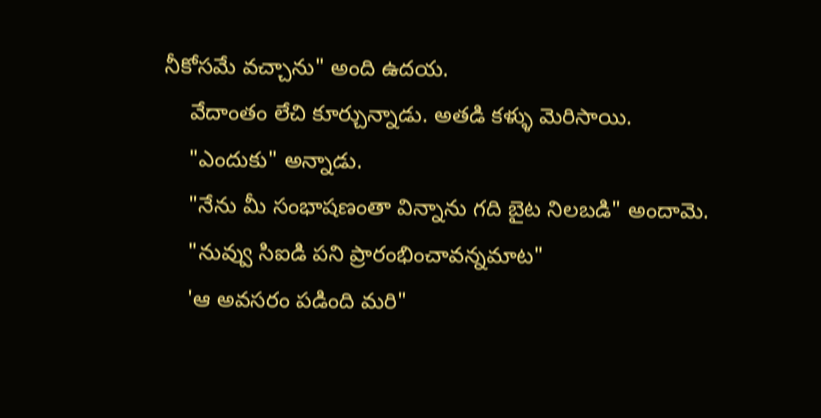నీకోసమే వచ్చాను" అంది ఉదయ.
    వేదాంతం లేచి కూర్చున్నాడు. అతడి కళ్ళు మెరిసాయి.
    "ఎందుకు" అన్నాడు.
    "నేను మీ సంభాషణంతా విన్నాను గది బైట నిలబడి" అందామె.
    "నువ్వు సిఐడి పని ప్రారంభించావన్నమాట"
    'ఆ అవసరం పడింది మరి"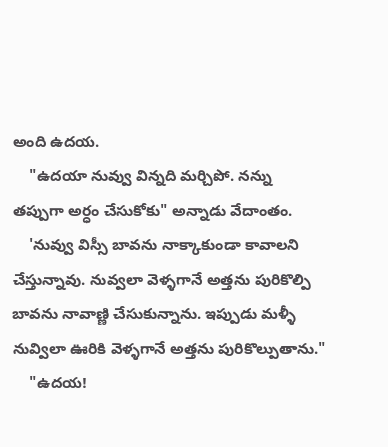అంది ఉదయ.
    "ఉదయా నువ్వు విన్నది మర్చిపో. నన్ను తప్పుగా అర్ధం చేసుకోకు" అన్నాడు వేదాంతం.
    'నువ్వు విస్సీ బావను నాక్కాకుండా కావాలని చేస్తున్నావు. నువ్వలా వెళ్ళగానే అత్తను పురికొల్పి బావను నావాణ్ణి చేసుకున్నాను. ఇప్పుడు మళ్ళీ నువ్విలా ఊరికి వెళ్ళగానే అత్తను పురికొల్పుతాను."
    "ఉదయ!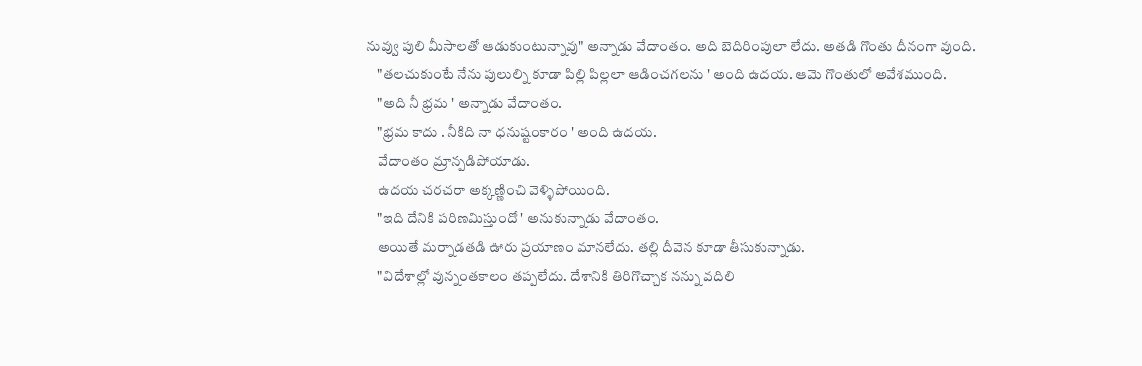నువ్వు పులి మీసాలతో ఆడుకుంటున్నావు" అన్నాడు వేదాంతం. అది బెదిరింపులా లేదు. అతడి గొంతు దీనంగా వుంది.
    "తలచుకుంటే నేను పులుల్ని కూడా పిల్లి పిల్లలా ఆడించగలను ' అంది ఉదయ. ఆమె గొంతులో అవేశముంది.
    "అది నీ భ్రమ ' అన్నాడు వేదాంతం.
    "భ్రమ కాదు . నీకిది నా ధనుష్టంకారం ' అంది ఉదయ.
    వేదాంతం మ్రాన్పడిపోయాడు.
    ఉదయ చరచరా అక్కణ్ణించి వెళ్ళిపోయింది.
    "ఇది దేనికి పరిణమిస్తుందో ' అనుకున్నాడు వేదాంతం.
    అయితే మర్నాడతడి ఊరు ప్రయాణం మానలేదు. తల్లి దీవెన కూడా తీసుకున్నాడు.
    "విదేశాల్లో వున్నంతకాలం తప్పలేదు. దేశానికి తిరిగొచ్చాక నన్ను వదిలి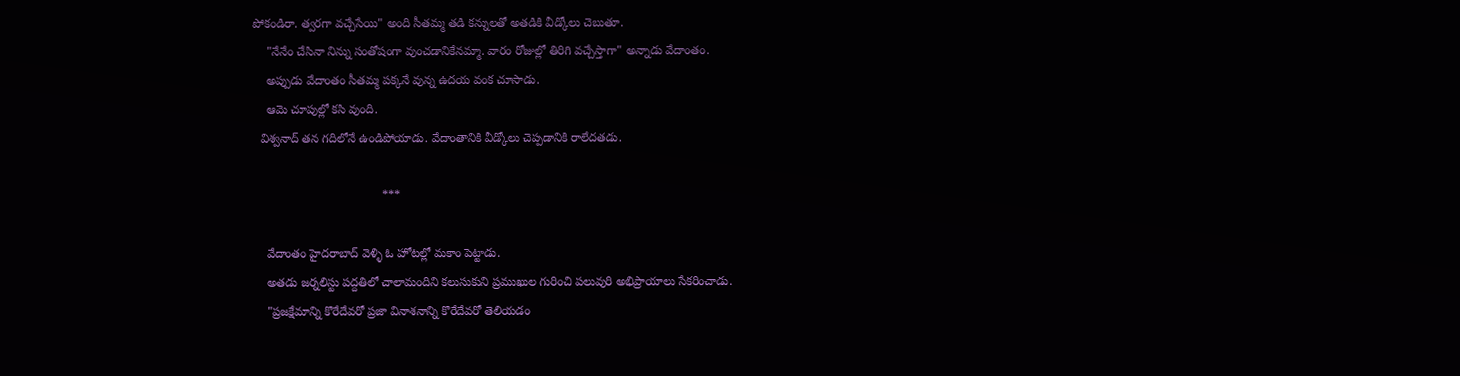పోకండిరా. త్వరగా వచ్చేసేయి" అంది సీతమ్మ తడి కన్నులతో అతడికి వీడ్కోలు చెబుతూ.
    "నేనేం చేసినా నిన్ను సంతోషంగా వుంచడానికేనమ్మా. వారం రోజుల్లో తిరిగి వచ్చేస్తాగా" అన్నాడు వేదాంతం.
    అప్పుడు వేదాంతం సీతమ్మ పక్కనే వున్న ఉదయ వంక చూసాడు.
    ఆమె చూపుల్లో కసి వుంది.
  విశ్వనాద్ తన గదిలోనే ఉండిపోయాడు. వేదాంతానికి వీడ్కోలు చెప్పడానికి రాలేదతడు.

                                      ***

    వేదాంతం హైదరాబాద్ వెళ్ళి ఓ హోటల్లో మకాం పెట్టాడు.
    అతడు జర్నలిస్టు పద్దతిలో చాలామందిని కలుసుకుని ప్రముఖుల గురించి పలువురి అభిప్రాయాలు సేకరించాడు.
    "ప్రజక్షేమాన్ని కొరేదేవరో ప్రజా వినాశనాన్ని కొరేదేవరో తెలియడం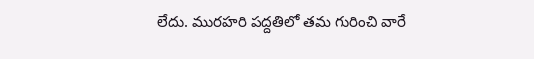లేదు. మురహరి పద్దతిలో తమ గురించి వారే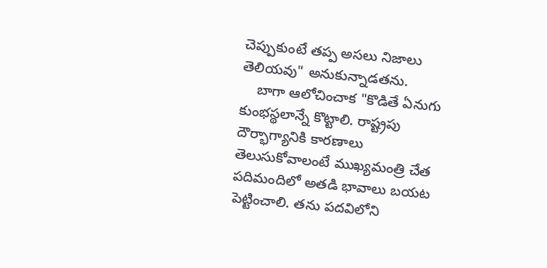చెప్పుకుంటే తప్ప అసలు నిజాలు తెలియవు" అనుకున్నాడతను.
    బాగా ఆలోచించాక "కొడితే ఏనుగు కుంభస్థలాన్నే కొట్టాలి. రాష్ట్రపు దౌర్భాగ్యానికి కారణాలు తెలుసుకోవాలంటే ముఖ్యమంత్రి చేత పదిమందిలో అతడి భావాలు బయట పెట్టించాలి. తను పదవిలోని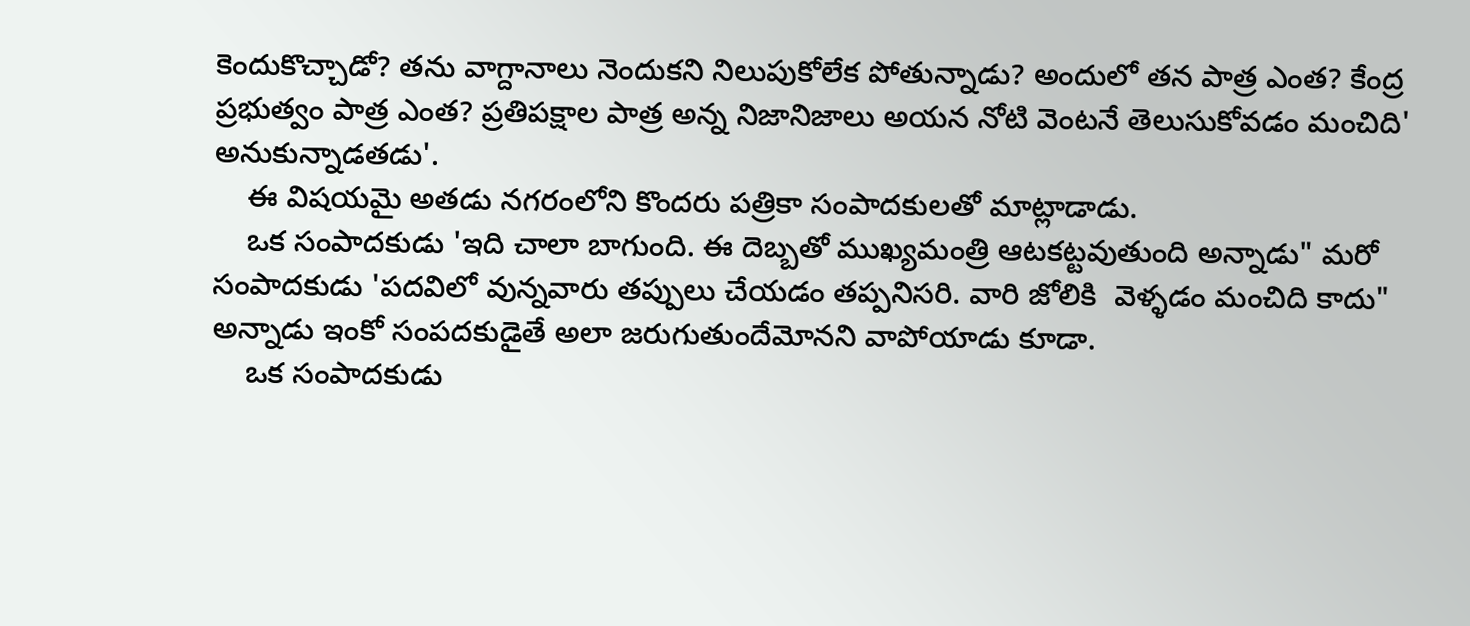కెందుకొచ్చాడో? తను వాగ్దానాలు నెందుకని నిలుపుకోలేక పోతున్నాడు? అందులో తన పాత్ర ఎంత? కేంద్ర ప్రభుత్వం పాత్ర ఎంత? ప్రతిపక్షాల పాత్ర అన్న నిజానిజాలు అయన నోటి వెంటనే తెలుసుకోవడం మంచిది' అనుకున్నాడతడు'.
    ఈ విషయమై అతడు నగరంలోని కొందరు పత్రికా సంపాదకులతో మాట్లాడాడు.
    ఒక సంపాదకుడు 'ఇది చాలా బాగుంది. ఈ దెబ్బతో ముఖ్యమంత్రి ఆటకట్టవుతుంది అన్నాడు" మరో సంపాదకుడు 'పదవిలో వున్నవారు తప్పులు చేయడం తప్పనిసరి. వారి జోలికి  వెళ్ళడం మంచిది కాదు" అన్నాడు ఇంకో సంపదకుడైతే అలా జరుగుతుందేమోనని వాపోయాడు కూడా.
    ఒక సంపాదకుడు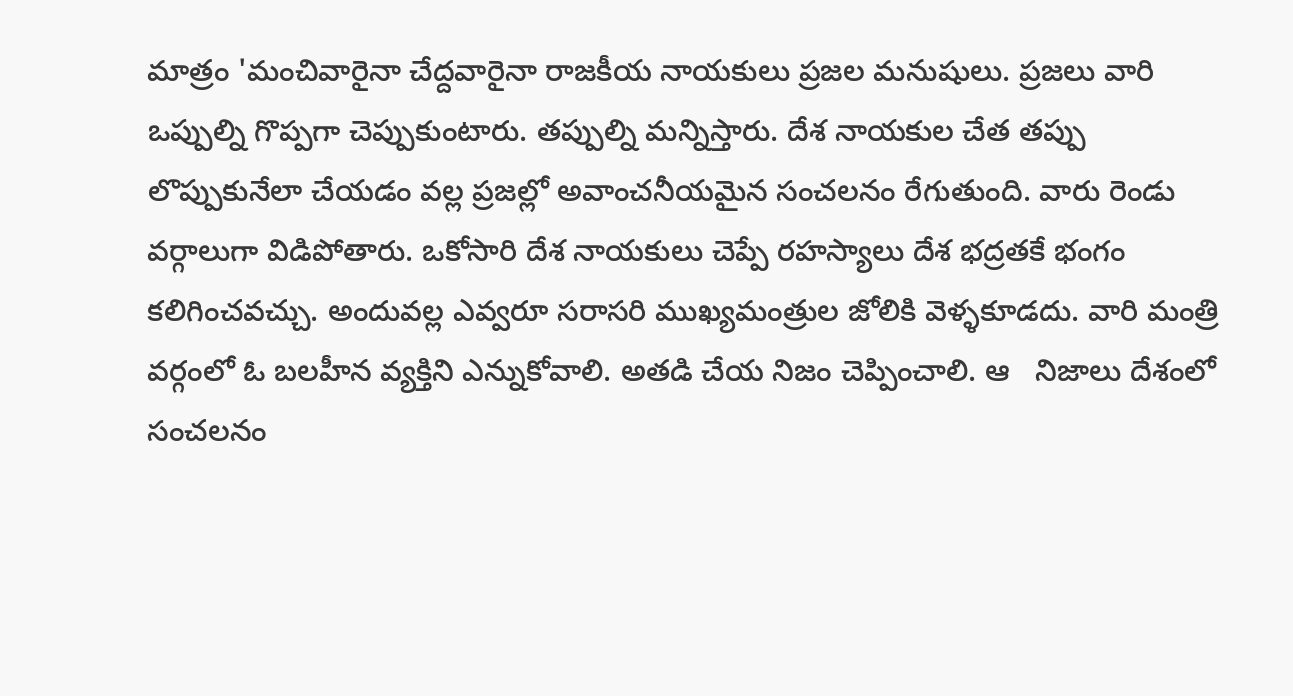మాత్రం 'మంచివారైనా చేద్దవారైనా రాజకీయ నాయకులు ప్రజల మనుషులు. ప్రజలు వారి ఒప్పుల్ని గొప్పగా చెప్పుకుంటారు. తప్పుల్ని మన్నిస్తారు. దేశ నాయకుల చేత తప్పు లొప్పుకునేలా చేయడం వల్ల ప్రజల్లో అవాంచనీయమైన సంచలనం రేగుతుంది. వారు రెండు వర్గాలుగా విడిపోతారు. ఒకోసారి దేశ నాయకులు చెప్పే రహస్యాలు దేశ భద్రతకే భంగం కలిగించవచ్చు. అందువల్ల ఎవ్వరూ సరాసరి ముఖ్యమంత్రుల జోలికి వెళ్ళకూడదు. వారి మంత్రి వర్గంలో ఓ బలహీన వ్యక్తిని ఎన్నుకోవాలి. అతడి చేయ నిజం చెప్పించాలి. ఆ   నిజాలు దేశంలో సంచలనం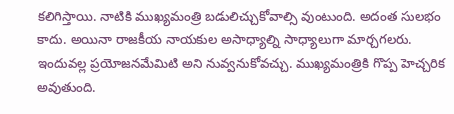కలిగిస్తాయి. నాటికి ముఖ్యమంత్రి బడులిచ్చుకోవాల్సి వుంటుంది. అదంత సులభం కాదు. అయినా రాజకీయ నాయకుల అసాధ్యాల్ని సాధ్యాలుగా మార్చగలరు. ఇందువల్ల ప్రయోజనమేమిటి అని నువ్వనుకోవచ్చు. ముఖ్యమంత్రికి గొప్ప హెచ్చరిక అవుతుంది.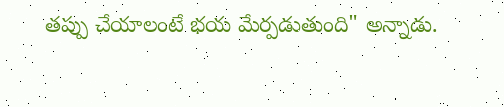తప్పు చేయాలంటే భయ మేర్పడుతుంది" అన్నాడు.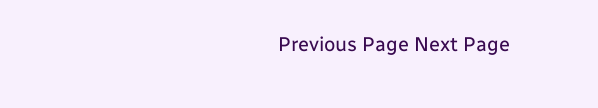Previous Page Next Page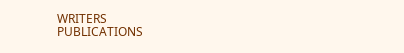WRITERS
PUBLICATIONS